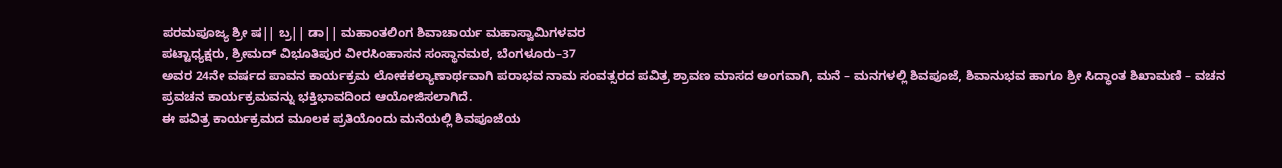ಪರಮಪೂಜ್ಯ ಶ್ರೀ ಷ|| ಬ್ರ|| ಡಾ|| ಮಹಾಂತಲಿಂಗ ಶಿವಾಚಾರ್ಯ ಮಹಾಸ್ವಾಮಿಗಳವರ
ಪಟ್ಟಾಧ್ಯಕ್ಷರು, ಶ್ರೀಮದ್ ವಿಭೂತಿಪುರ ವೀರಸಿಂಹಾಸನ ಸಂಸ್ಥಾನಮಠ, ಬೆಂಗಳೂರು–37
ಅವರ 24ನೇ ವರ್ಷದ ಪಾವನ ಕಾರ್ಯಕ್ರಮ ಲೋಕಕಲ್ಯಾಣಾರ್ಥವಾಗಿ ಪರಾಭವ ನಾಮ ಸಂವತ್ಸರದ ಪವಿತ್ರ ಶ್ರಾವಣ ಮಾಸದ ಅಂಗವಾಗಿ, ಮನೆ – ಮನಗಳಲ್ಲಿ ಶಿವಪೂಜೆ, ಶಿವಾನುಭವ ಹಾಗೂ ಶ್ರೀ ಸಿದ್ಧಾಂತ ಶಿಖಾಮಣಿ – ವಚನ ಪ್ರವಚನ ಕಾರ್ಯಕ್ರಮವನ್ನು ಭಕ್ತಿಭಾವದಿಂದ ಆಯೋಜಿಸಲಾಗಿದೆ.
ಈ ಪವಿತ್ರ ಕಾರ್ಯಕ್ರಮದ ಮೂಲಕ ಪ್ರತಿಯೊಂದು ಮನೆಯಲ್ಲಿ ಶಿವಪೂಜೆಯ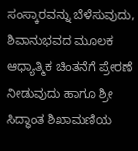ಸಂಸ್ಕಾರವನ್ನು ಬೆಳೆಸುವುದು, ಶಿವಾನುಭವದ ಮೂಲಕ ಆಧ್ಯಾತ್ಮಿಕ ಚಿಂತನೆಗೆ ಪ್ರೇರಣೆ ನೀಡುವುದು ಹಾಗೂ ಶ್ರೀ ಸಿದ್ಧಾಂತ ಶಿಖಾಮಣಿಯ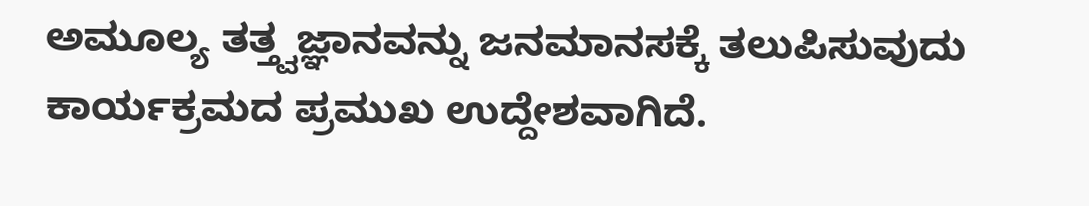ಅಮೂಲ್ಯ ತತ್ತ್ವಜ್ಞಾನವನ್ನು ಜನಮಾನಸಕ್ಕೆ ತಲುಪಿಸುವುದು ಕಾರ್ಯಕ್ರಮದ ಪ್ರಮುಖ ಉದ್ದೇಶವಾಗಿದೆ.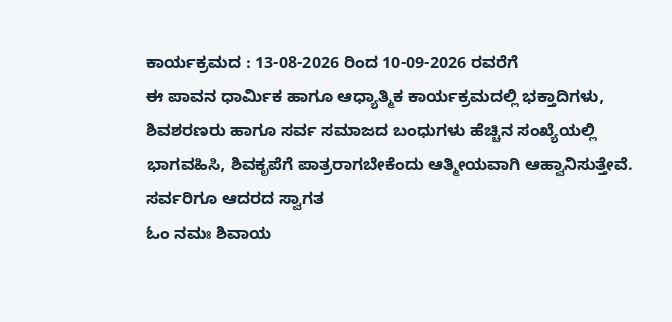ಕಾರ್ಯಕ್ರಮದ : 13-08-2026 ರಿಂದ 10-09-2026 ರವರೆಗೆ
ಈ ಪಾವನ ಧಾರ್ಮಿಕ ಹಾಗೂ ಆಧ್ಯಾತ್ಮಿಕ ಕಾರ್ಯಕ್ರಮದಲ್ಲಿ ಭಕ್ತಾದಿಗಳು, ಶಿವಶರಣರು ಹಾಗೂ ಸರ್ವ ಸಮಾಜದ ಬಂಧುಗಳು ಹೆಚ್ಚಿನ ಸಂಖ್ಯೆಯಲ್ಲಿ ಭಾಗವಹಿಸಿ, ಶಿವಕೃಪೆಗೆ ಪಾತ್ರರಾಗಬೇಕೆಂದು ಆತ್ಮೀಯವಾಗಿ ಆಹ್ವಾನಿಸುತ್ತೇವೆ.
ಸರ್ವರಿಗೂ ಆದರದ ಸ್ವಾಗತ
ಓಂ ನಮಃ ಶಿವಾಯ